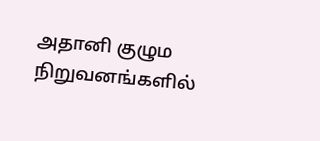அதானி குழும நிறுவனங்களில்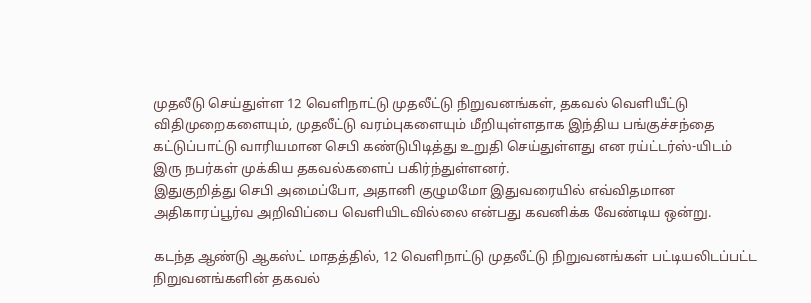முதலீடு செய்துள்ள 12 வெளிநாட்டு முதலீட்டு நிறுவனங்கள், தகவல் வெளியீட்டு விதிமுறைகளையும், முதலீட்டு வரம்புகளையும் மீறியுள்ளதாக இந்திய பங்குச்சந்தை கட்டுப்பாட்டு வாரியமான செபி கண்டுபிடித்து உறுதி செய்துள்ளது என ரய்ட்டர்ஸ்-யிடம் இரு நபர்கள் முக்கிய தகவல்களைப் பகிர்ந்துள்ளனர்.
இதுகுறித்து செபி அமைப்போ, அதானி குழுமமோ இதுவரையில் எவ்விதமான அதிகாரப்பூர்வ அறிவிப்பை வெளியிடவில்லை என்பது கவனிக்க வேண்டிய ஒன்று.

கடந்த ஆண்டு ஆகஸ்ட் மாதத்தில், 12 வெளிநாட்டு முதலீட்டு நிறுவனங்கள் பட்டியலிடப்பட்ட நிறுவனங்களின் தகவல்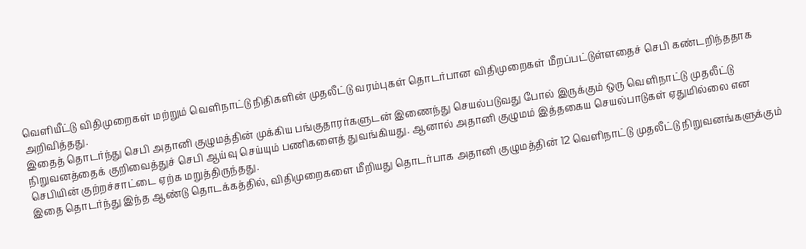வெளியீட்டு விதிமுறைகள் மற்றும் வெளிநாட்டு நிதிகளின் முதலீட்டு வரம்புகள் தொடர்பான விதிமுறைகள் மீறப்பட்டுள்ளதைச் செபி கண்டறிந்ததாக அறிவித்தது.
இதைத் தொடர்ந்து செபி அதானி குழுமத்தின் முக்கிய பங்குதாரர்களுடன் இணைந்து செயல்படுவது போல் இருக்கும் ஒரு வெளிநாட்டு முதலீட்டு நிறுவனத்தைக் குறிவைத்துச் செபி ஆய்வு செய்யும் பணிகளைத் துவங்கியது. ஆனால் அதானி குழுமம் இத்தகைய செயல்பாடுகள் ஏதுமில்லை என செபியின் குற்றச்சாட்டை ஏற்க மறுத்திருந்தது.
இதை தொடர்ந்து இந்த ஆண்டு தொடக்கத்தில், விதிமுறைகளை மீறியது தொடர்பாக அதானி குழுமத்தின் 12 வெளிநாட்டு முதலீட்டு நிறுவனங்களுக்கும்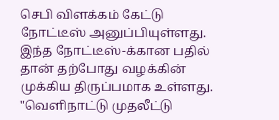செபி விளக்கம் கேட்டு நோட்டீஸ் அனுப்பியுள்ளது. இந்த நோட்டீஸ்-க்கான பதில் தான் தற்போது வழக்கின் முக்கிய திருப்பமாக உள்ளது.
"வெளிநாட்டு முதலீட்டு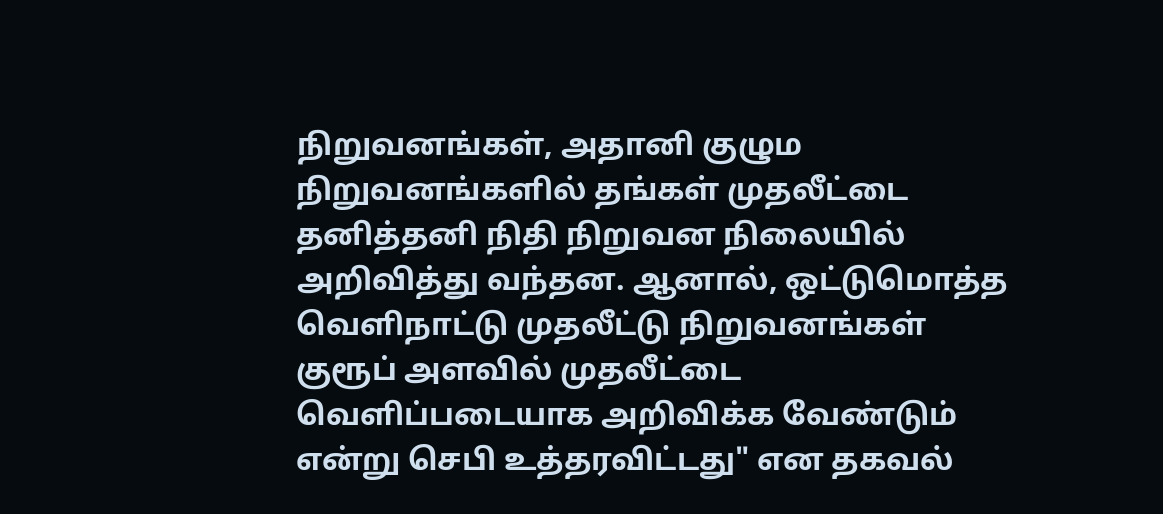நிறுவனங்கள், அதானி குழும நிறுவனங்களில் தங்கள் முதலீட்டை தனித்தனி நிதி நிறுவன நிலையில் அறிவித்து வந்தன. ஆனால், ஒட்டுமொத்த வெளிநாட்டு முதலீட்டு நிறுவனங்கள் குரூப் அளவில் முதலீட்டை வெளிப்படையாக அறிவிக்க வேண்டும் என்று செபி உத்தரவிட்டது" என தகவல்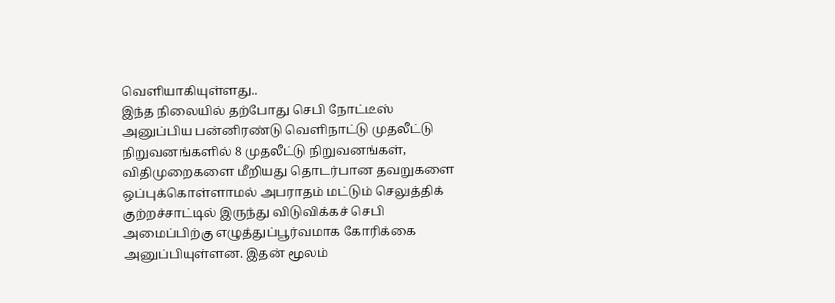வெளியாகியுள்ளது..
இந்த நிலையில் தற்போது செபி நோட்டீஸ் அனுப்பிய பன்னிரண்டு வெளிநாட்டு முதலீட்டு நிறுவனங்களில் 8 முதலீட்டு நிறுவனங்கள், விதிமுறைகளை மீறியது தொடர்பான தவறுகளை ஒப்புக்கொள்ளாமல் அபராதம் மட்டும் செலுத்திக் குற்றச்சாட்டில் இருந்து விடுவிக்கச் செபி அமைப்பிற்கு எழுத்துப்பூர்வமாக கோரிக்கை அனுப்பியுள்ளன. இதன் மூலம்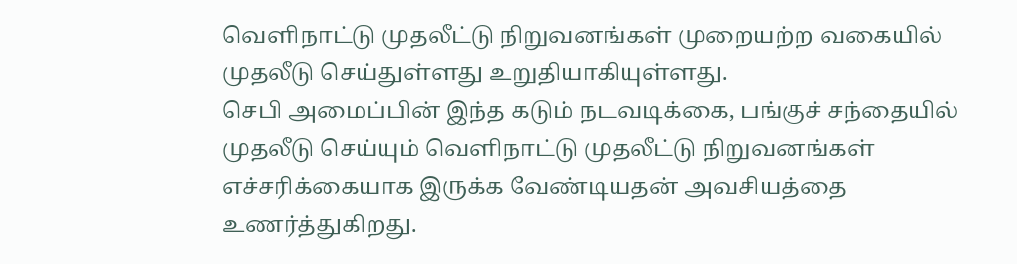வெளிநாட்டு முதலீட்டு நிறுவனங்கள் முறையற்ற வகையில் முதலீடு செய்துள்ளது உறுதியாகியுள்ளது.
செபி அமைப்பின் இந்த கடும் நடவடிக்கை, பங்குச் சந்தையில் முதலீடு செய்யும் வெளிநாட்டு முதலீட்டு நிறுவனங்கள் எச்சரிக்கையாக இருக்க வேண்டியதன் அவசியத்தை உணர்த்துகிறது.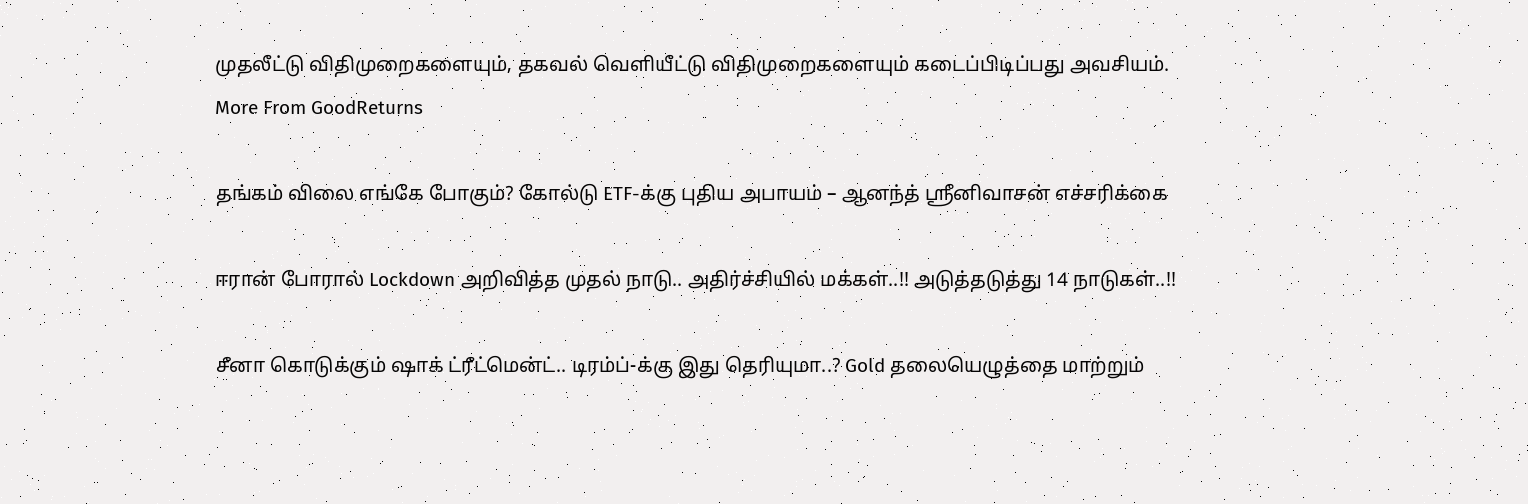முதலீட்டு விதிமுறைகளையும், தகவல் வெளியீட்டு விதிமுறைகளையும் கடைப்பிடிப்பது அவசியம்.
More From GoodReturns

தங்கம் விலை எங்கே போகும்? கோல்டு ETF-க்கு புதிய அபாயம் – ஆனந்த் ஸ்ரீனிவாசன் எச்சரிக்கை

ஈரான் போரால் Lockdown அறிவித்த முதல் நாடு.. அதிர்ச்சியில் மக்கள்..!! அடுத்தடுத்து 14 நாடுகள்..!!

சீனா கொடுக்கும் ஷாக் ட்ரீட்மென்ட்.. டிரம்ப்-க்கு இது தெரியுமா..? Gold தலையெழுத்தை மாற்றும்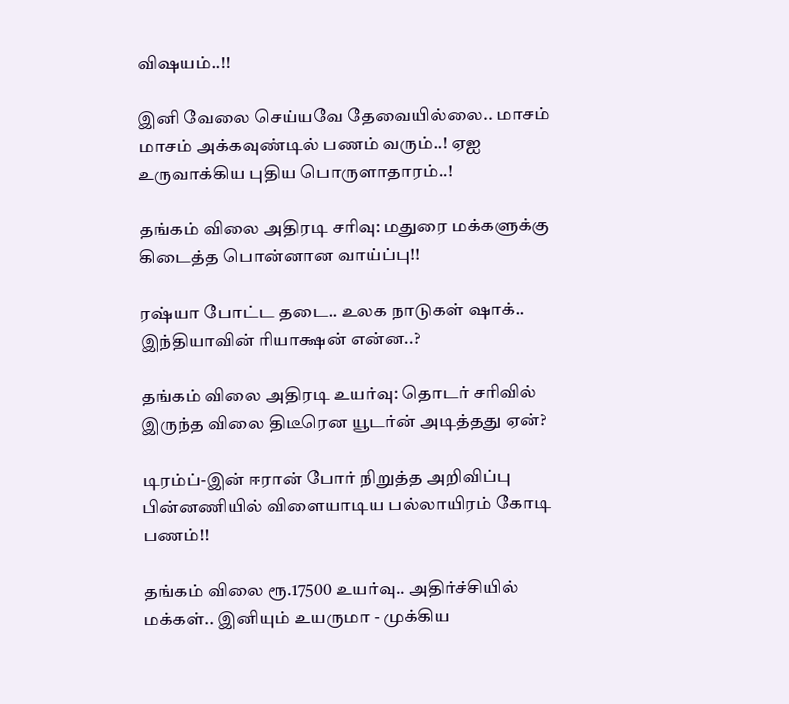விஷயம்..!!

இனி வேலை செய்யவே தேவையில்லை.. மாசம் மாசம் அக்கவுண்டில் பணம் வரும்..! ஏஐ உருவாக்கிய புதிய பொருளாதாரம்..!

தங்கம் விலை அதிரடி சரிவு: மதுரை மக்களுக்கு கிடைத்த பொன்னான வாய்ப்பு!!

ரஷ்யா போட்ட தடை.. உலக நாடுகள் ஷாக்.. இந்தியாவின் ரியாக்ஷன் என்ன..?

தங்கம் விலை அதிரடி உயர்வு: தொடர் சரிவில் இருந்த விலை திடீரென யூடர்ன் அடித்தது ஏன்?

டிரம்ப்-இன் ஈரான் போர் நிறுத்த அறிவிப்பு பின்னணியில் விளையாடிய பல்லாயிரம் கோடி பணம்!!

தங்கம் விலை ரூ.17500 உயர்வு.. அதிர்ச்சியில் மக்கள்.. இனியும் உயருமா - முக்கிய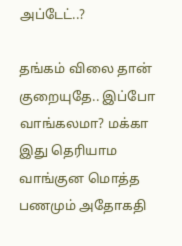அப்டேட்..?

தங்கம் விலை தான் குறையுதே.. இப்போ வாங்கலமா? மக்கா இது தெரியாம வாங்குன மொத்த பணமும் அதோகதி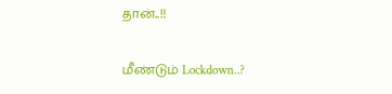தான்..!!

மீண்டும் Lockdown..?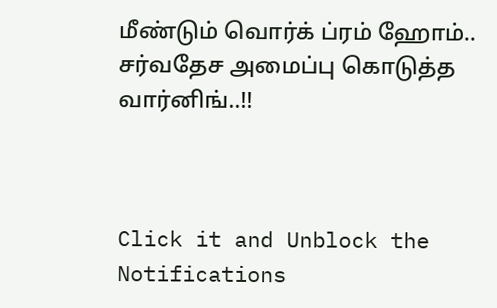மீண்டும் வொர்க் ப்ரம் ஹோம்.. சர்வதேச அமைப்பு கொடுத்த வார்னிங்..!!



Click it and Unblock the Notifications